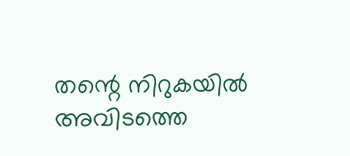തന്റെ നിറുകയിൽ അവിടത്തെ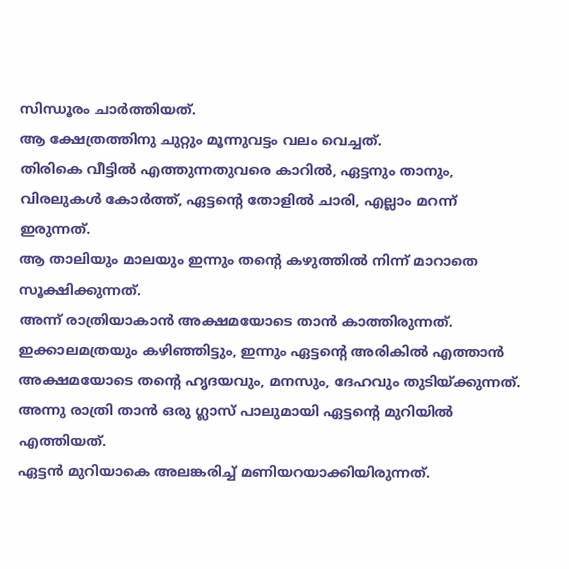സിന്ധൂരം ചാർത്തിയത്.
ആ ക്ഷേത്രത്തിനു ചുറ്റും മൂന്നുവട്ടം വലം വെച്ചത്.
തിരികെ വീട്ടിൽ എത്തുന്നതുവരെ കാറിൽ, ഏട്ടനും താനും, വിരലുകൾ കോർത്ത്, ഏട്ടന്റെ തോളിൽ ചാരി, എല്ലാം മറന്ന് ഇരുന്നത്.
ആ താലിയും മാലയും ഇന്നും തന്റെ കഴുത്തിൽ നിന്ന് മാറാതെ സൂക്ഷിക്കുന്നത്.
അന്ന് രാത്രിയാകാൻ അക്ഷമയോടെ താൻ കാത്തിരുന്നത്.
ഇക്കാലമത്രയും കഴിഞ്ഞിട്ടും, ഇന്നും ഏട്ടന്റെ അരികിൽ എത്താൻ അക്ഷമയോടെ തന്റെ ഹൃദയവും, മനസും, ദേഹവും തുടിയ്ക്കുന്നത്.
അന്നു രാത്രി താൻ ഒരു ഗ്ലാസ് പാലുമായി ഏട്ടന്റെ മുറിയിൽ എത്തിയത്.
ഏട്ടൻ മുറിയാകെ അലങ്കരിച്ച് മണിയറയാക്കിയിരുന്നത്.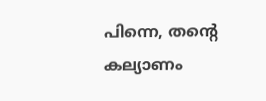പിന്നെ, തന്റെ കല്യാണം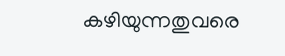കഴിയുന്നതുവരെ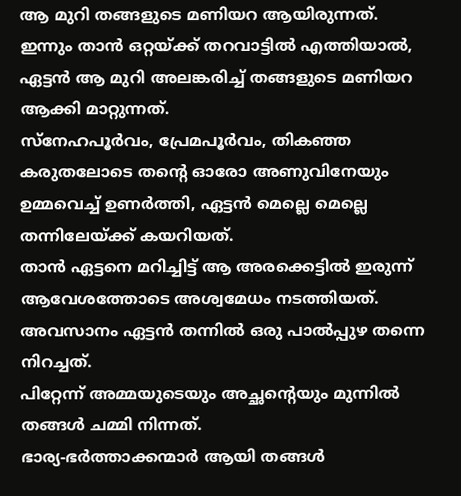ആ മുറി തങ്ങളുടെ മണിയറ ആയിരുന്നത്.
ഇന്നും താൻ ഒറ്റയ്ക്ക് തറവാട്ടിൽ എത്തിയാൽ, ഏട്ടൻ ആ മുറി അലങ്കരിച്ച് തങ്ങളുടെ മണിയറ ആക്കി മാറ്റുന്നത്.
സ്നേഹപൂർവം, പ്രേമപൂർവം, തികഞ്ഞ കരുതലോടെ തന്റെ ഓരോ അണുവിനേയും ഉമ്മവെച്ച് ഉണർത്തി, ഏട്ടൻ മെല്ലെ മെല്ലെ തന്നിലേയ്ക്ക് കയറിയത്.
താൻ ഏട്ടനെ മറിച്ചിട്ട് ആ അരക്കെട്ടിൽ ഇരുന്ന് ആവേശത്തോടെ അശ്വമേധം നടത്തിയത്.
അവസാനം ഏട്ടൻ തന്നിൽ ഒരു പാൽപ്പുഴ തന്നെ നിറച്ചത്.
പിറ്റേന്ന് അമ്മയുടെയും അച്ഛന്റെയും മുന്നിൽ തങ്ങൾ ചമ്മി നിന്നത്.
ഭാര്യ-ഭർത്താക്കന്മാർ ആയി തങ്ങൾ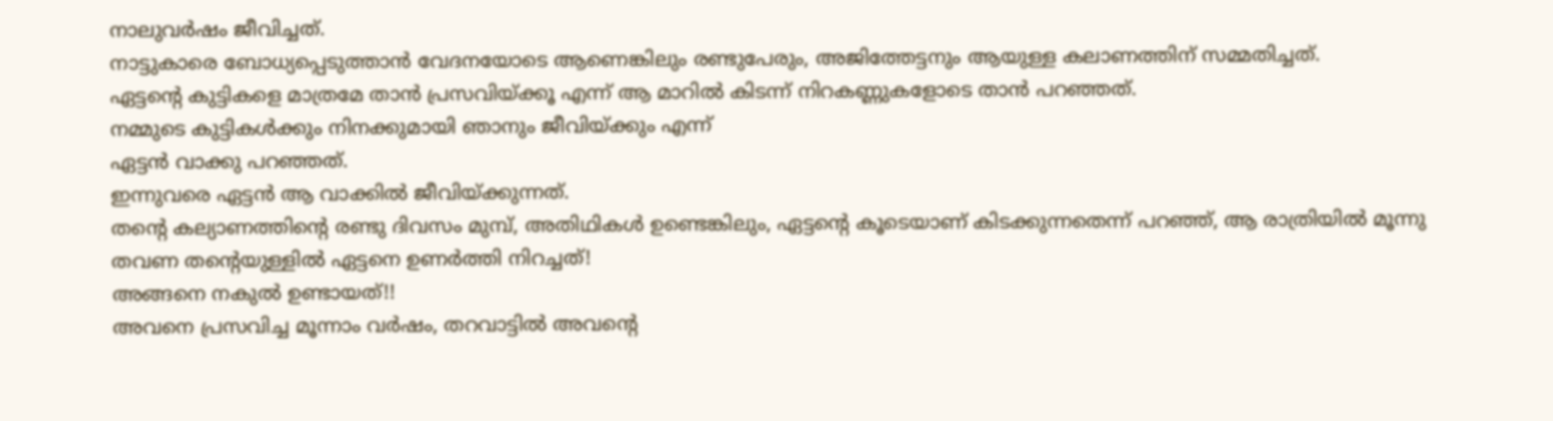നാലുവർഷം ജീവിച്ചത്.
നാട്ടുകാരെ ബോധ്യപ്പെടുത്താൻ വേദനയോടെ ആണെങ്കിലും രണ്ടുപേരും, അജിത്തേട്ടനും ആയുള്ള കലാണത്തിന് സമ്മതിച്ചത്.
ഏട്ടന്റെ കുട്ടികളെ മാത്രമേ താൻ പ്രസവിയ്ക്കൂ എന്ന് ആ മാറിൽ കിടന്ന് നിറകണ്ണുകളോടെ താൻ പറഞ്ഞത്.
നമ്മുടെ കുട്ടികൾക്കും നിനക്കുമായി ഞാനും ജീവിയ്ക്കും എന്ന്
ഏട്ടൻ വാക്കു പറഞ്ഞത്.
ഇന്നുവരെ ഏട്ടൻ ആ വാക്കിൽ ജീവിയ്ക്കുന്നത്.
തന്റെ കല്യാണത്തിന്റെ രണ്ടു ദിവസം മുമ്പ്, അതിഥികൾ ഉണ്ടെങ്കിലും, ഏട്ടന്റെ കൂടെയാണ് കിടക്കുന്നതെന്ന് പറഞ്ഞ്, ആ രാത്രിയിൽ മൂന്നു തവണ തന്റെയുള്ളിൽ ഏട്ടനെ ഉണർത്തി നിറച്ചത്!
അങ്ങനെ നകുൽ ഉണ്ടായത്!!
അവനെ പ്രസവിച്ച മൂന്നാം വർഷം, തറവാട്ടിൽ അവന്റെ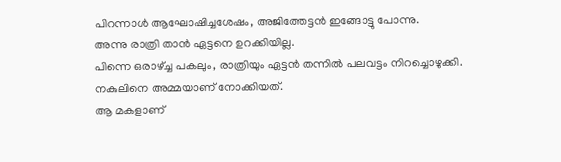പിറന്നാൾ ആഘോഷിച്ചശേഷം, അജിത്തേട്ടൻ ഇങ്ങോട്ടു പോന്നു.
അന്നു രാത്രി താൻ ഏട്ടനെ ഉറക്കിയില്ല.
പിന്നെ ഒരാഴ്ച്ച പകലും, രാത്രിയും ഏട്ടൻ തന്നിൽ പലവട്ടം നിറച്ചൊഴുക്കി.
നകുലിനെ അമ്മയാണ് നോക്കിയത്.
ആ മകളാണ്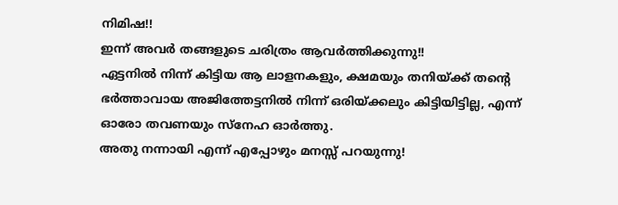നിമിഷ!!
ഇന്ന് അവർ തങ്ങളുടെ ചരിത്രം ആവർത്തിക്കുന്നു!!
ഏട്ടനിൽ നിന്ന് കിട്ടിയ ആ ലാളനകളും, ക്ഷമയും തനിയ്ക്ക് തന്റെ ഭർത്താവായ അജിത്തേട്ടനിൽ നിന്ന് ഒരിയ്ക്കലും കിട്ടിയിട്ടില്ല, എന്ന് ഓരോ തവണയും സ്നേഹ ഓർത്തു.
അതു നന്നായി എന്ന് എപ്പോഴും മനസ്സ് പറയുന്നു!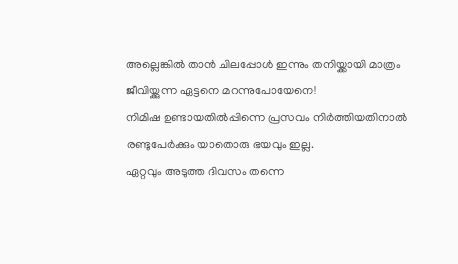അല്ലെങ്കിൽ താൻ ചിലപ്പോൾ ഇന്നും തനിയ്ക്കായി മാത്രം ജീവിയ്ക്കുന്ന ഏട്ടനെ മറന്നുപോയേനെ!
നിമിഷ ഉണ്ടായതിൽപ്പിന്നെ പ്രസവം നിർത്തിയതിനാൽ രണ്ടുപേർക്കും യാതൊരു ഭയവും ഇല്ല.
ഏറ്റവും അടുത്ത ദിവസം തന്നെ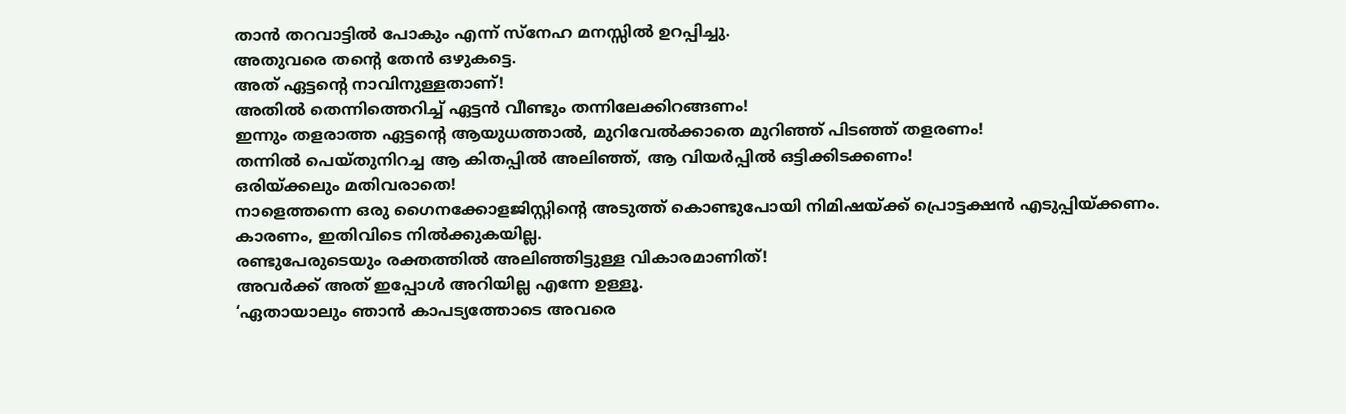താൻ തറവാട്ടിൽ പോകും എന്ന് സ്നേഹ മനസ്സിൽ ഉറപ്പിച്ചു.
അതുവരെ തന്റെ തേൻ ഒഴുകട്ടെ.
അത് ഏട്ടന്റെ നാവിനുള്ളതാണ്!
അതിൽ തെന്നിത്തെറിച്ച് ഏട്ടൻ വീണ്ടും തന്നിലേക്കിറങ്ങണം!
ഇന്നും തളരാത്ത ഏട്ടന്റെ ആയുധത്താൽ, മുറിവേൽക്കാതെ മുറിഞ്ഞ് പിടഞ്ഞ് തളരണം!
തന്നിൽ പെയ്തുനിറച്ച ആ കിതപ്പിൽ അലിഞ്ഞ്, ആ വിയർപ്പിൽ ഒട്ടിക്കിടക്കണം!
ഒരിയ്ക്കലും മതിവരാതെ!
നാളെത്തന്നെ ഒരു ഗൈനക്കോളജിസ്റ്റിന്റെ അടുത്ത് കൊണ്ടുപോയി നിമിഷയ്ക്ക് പ്രൊട്ടക്ഷൻ എടുപ്പിയ്ക്കണം.
കാരണം, ഇതിവിടെ നിൽക്കുകയില്ല.
രണ്ടുപേരുടെയും രക്തത്തിൽ അലിഞ്ഞിട്ടുള്ള വികാരമാണിത്!
അവർക്ക് അത് ഇപ്പോൾ അറിയില്ല എന്നേ ഉള്ളൂ.
‘ഏതായാലും ഞാൻ കാപട്യത്തോടെ അവരെ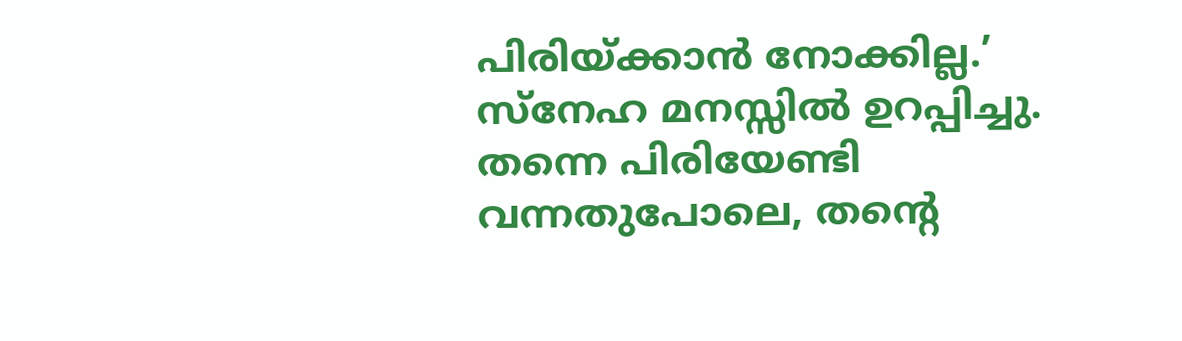പിരിയ്ക്കാൻ നോക്കില്ല.’ സ്നേഹ മനസ്സിൽ ഉറപ്പിച്ചു.
തന്നെ പിരിയേണ്ടി വന്നതുപോലെ, തന്റെ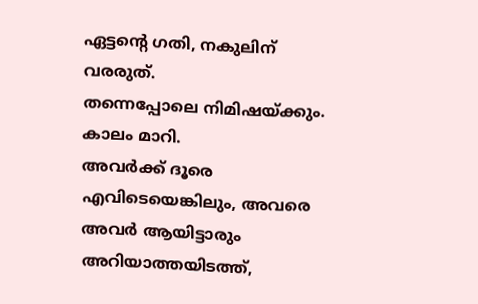ഏട്ടന്റെ ഗതി, നകുലിന് വരരുത്.
തന്നെപ്പോലെ നിമിഷയ്ക്കും.
കാലം മാറി.
അവർക്ക് ദൂരെ എവിടെയെങ്കിലും, അവരെ അവർ ആയിട്ടാരും അറിയാത്തയിടത്ത്,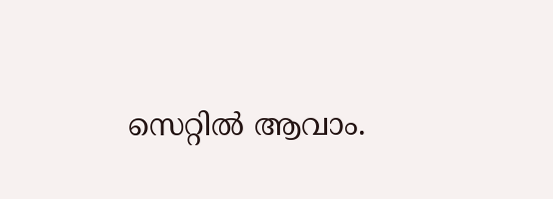സെറ്റിൽ ആവാം.